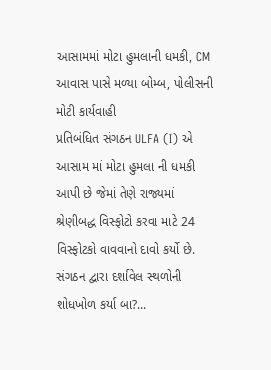આસામમાં મોટા હુમલાની ધમકી, CM આવાસ પાસે મળ્યા બોમ્બ, પોલીસની મોટી કાર્યવાહી
પ્રતિબંધિત સંગઠન ULFA (I) એ આસામ માં મોટા હુમલા ની ધમકી આપી છે જેમાં તેણે રાજ્યમાં શ્રેણીબદ્ધ વિસ્ફોટો કરવા માટે 24 વિસ્ફોટકો વાવવાનો દાવો કર્યો છે. સંગઠન દ્વારા દર્શાવેલ સ્થળોની શોધખોળ કર્યા બા?...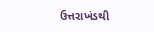ઉત્તરાખંડથી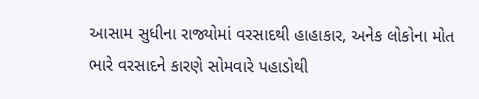આસામ સુધીના રાજ્યોમાં વરસાદથી હાહાકાર, અનેક લોકોના મોત
ભારે વરસાદને કારણે સોમવારે પહાડોથી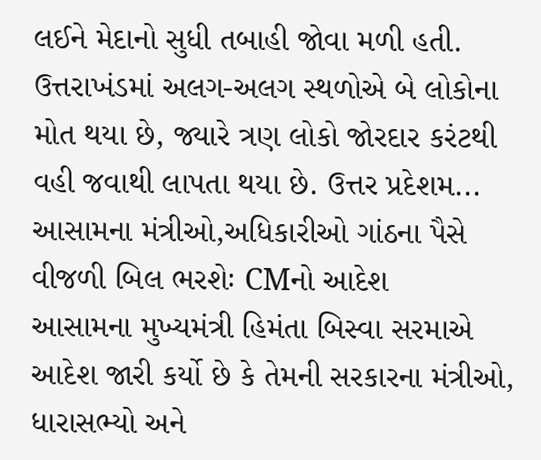લઈને મેદાનો સુધી તબાહી જોવા મળી હતી. ઉત્તરાખંડમાં અલગ-અલગ સ્થળોએ બે લોકોના મોત થયા છે, જ્યારે ત્રણ લોકો જોરદાર કરંટથી વહી જવાથી લાપતા થયા છે. ઉત્તર પ્રદેશમ...
આસામના મંત્રીઓ,અધિકારીઓ ગાંઠના પૈસે વીજળી બિલ ભરશેઃ CMનો આદેશ
આસામના મુખ્યમંત્રી હિમંતા બિસ્વા સરમાએ આદેશ જારી કર્યો છે કે તેમની સરકારના મંત્રીઓ, ધારાસભ્યો અને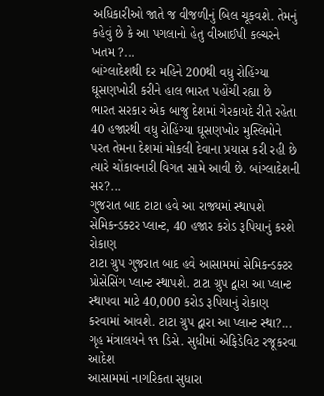અધિકારીઓ જાતે જ વીજળીનું બિલ ચૂકવશે. તેમનું કહેવું છે કે આ પગલાનો હેતુ વીઆઈપી કલ્ચરને ખતમ ?...
બાંગ્લાદેશથી દર મહિને 200થી વધુ રોહિંગ્યા ઘૂસણખોરી કરીને હાલ ભારત પહોંચી રહ્યા છે
ભારત સરકાર એક બાજુ દેશમાં ગેરકાયદે રીતે રહેતા 40 હજારથી વધુ રોહિંગ્યા ઘૂસણખોર મુસ્લિમોને પરત તેમના દેશમાં મોકલી દેવાના પ્રયાસ કરી રહી છે ત્યારે ચોંકાવનારી વિગત સામે આવી છે. બાંગ્લાદેશની સર?...
ગુજરાત બાદ ટાટા હવે આ રાજ્યમાં સ્થાપશે સેમિકન્ડક્ટર પ્લાન્ટ, 40 હજાર કરોડ રૂપિયાનું કરશે રોકાણ
ટાટા ગ્રુપ ગુજરાત બાદ હવે આસામમાં સેમિકન્ડક્ટર પ્રોસેસિંગ પ્લાન્ટ સ્થાપશે. ટાટા ગ્રુપ દ્વારા આ પ્લાન્ટ સ્થાપવા માટે 40,000 કરોડ રૂપિયાનું રોકાણ કરવામાં આવશે. ટાટા ગ્રુપ દ્વારા આ પ્લાન્ટ સ્થા?...
ગૃહ મંત્રાલયને ૧૧ ડિસે. સુધીમાં એફિડેવિટ રજૂકરવા આદેશ
આસામમાં નાગરિકતા સુધારા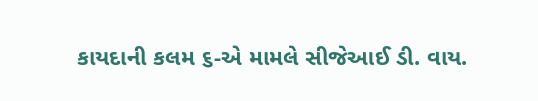કાયદાની કલમ ૬-એ મામલે સીજેઆઈ ડી. વાય.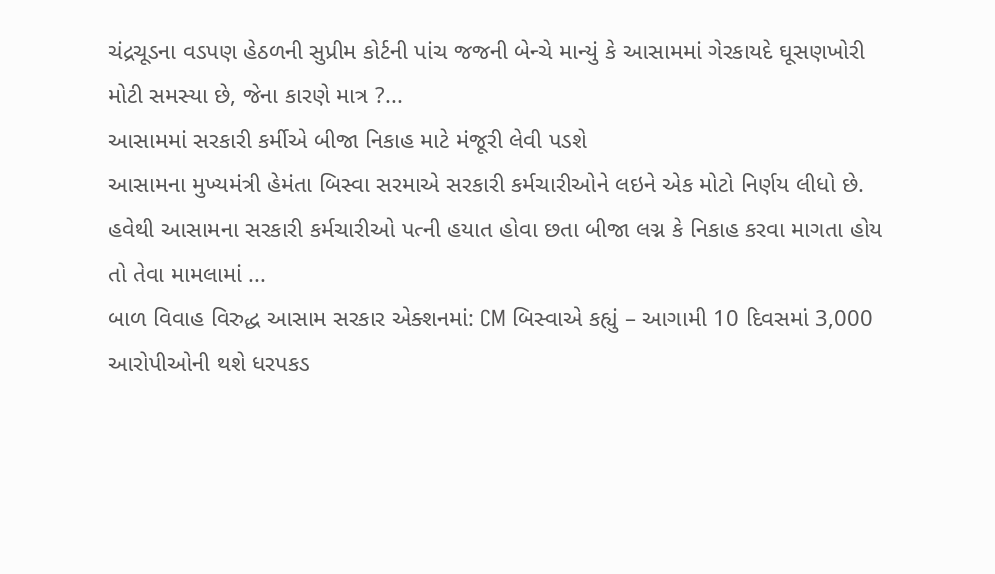ચંદ્રચૂડના વડપણ હેઠળની સુપ્રીમ કોર્ટની પાંચ જજની બેન્ચે માન્યું કે આસામમાં ગેરકાયદે ઘૂસણખોરી મોટી સમસ્યા છે, જેના કારણે માત્ર ?...
આસામમાં સરકારી કર્મીએ બીજા નિકાહ માટે મંજૂરી લેવી પડશે
આસામના મુખ્યમંત્રી હેમંતા બિસ્વા સરમાએ સરકારી કર્મચારીઓને લઇને એક મોટો નિર્ણય લીધો છે. હવેથી આસામના સરકારી કર્મચારીઓ પત્ની હયાત હોવા છતા બીજા લગ્ન કે નિકાહ કરવા માગતા હોય તો તેવા મામલામાં ...
બાળ વિવાહ વિરુદ્ધ આસામ સરકાર એક્શનમાં: CM બિસ્વાએ કહ્યું – આગામી 10 દિવસમાં 3,000 આરોપીઓની થશે ધરપકડ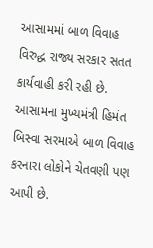આસામમાં બાળ વિવાહ વિરુદ્ધ રાજ્ય સરકાર સતત કાર્યવાહી કરી રહી છે. આસામના મુખ્યમંત્રી હિમંત બિસ્વા સરમાએ બાળ વિવાહ કરનારા લોકોને ચેતવણી પણ આપી છે.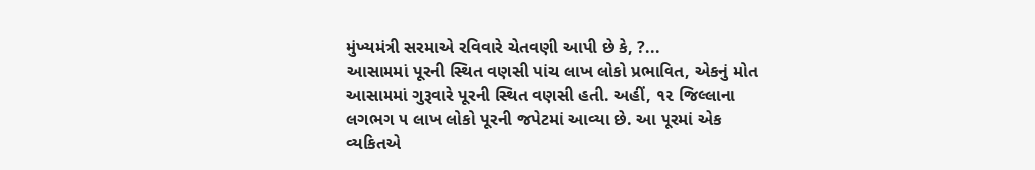મુંખ્યમંત્રી સરમાએ રવિવારે ચેતવણી આપી છે કે, ?...
આસામમાં પૂરની સ્થિત વણસી પાંચ લાખ લોકો પ્રભાવિત, એકનું મોત
આસામમાં ગુરૂવારે પૂરની સ્થિત વણસી હતી. અહીં, ૧૨ જિલ્લાના લગભગ ૫ લાખ લોકો પૂરની જપેટમાં આવ્યા છે. આ પૂરમાં એક વ્યકિતએ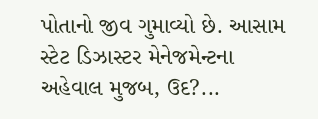પોતાનો જીવ ગુમાવ્યો છે. આસામ સ્ટેટ ડિઝાસ્ટર મેનેજમેન્ટના અહેવાલ મુજબ, ઉદ?...